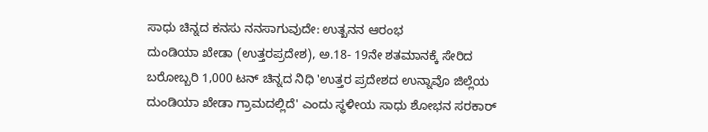ಸಾಧು ಚಿನ್ನದ ಕನಸು ನನಸಾಗುವುದೇ: ಉತ್ಖನನ ಆರಂಭ
ದುಂಡಿಯಾ ಖೇಡಾ (ಉತ್ತರಪ್ರದೇಶ), ಅ.18- 19ನೇ ಶತಮಾನಕ್ಕೆ ಸೇರಿದ ಬರೋಬ್ಬರಿ 1,000 ಟನ್ ಚಿನ್ನದ ನಿಧಿ 'ಉತ್ತರ ಪ್ರದೇಶದ ಉನ್ನಾವೊ ಜಿಲ್ಲೆಯ ದುಂಡಿಯಾ ಖೇಡಾ ಗ್ರಾಮದಲ್ಲಿದೆ' ಎಂದು ಸ್ಥಳೀಯ ಸಾಧು ಶೋಭನ ಸರಕಾರ್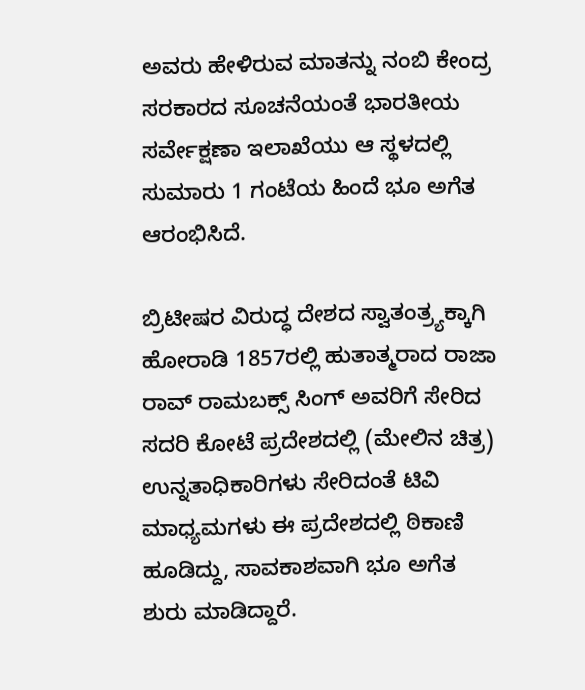ಅವರು ಹೇಳಿರುವ ಮಾತನ್ನು ನಂಬಿ ಕೇಂದ್ರ ಸರಕಾರದ ಸೂಚನೆಯಂತೆ ಭಾರತೀಯ ಸರ್ವೇಕ್ಷಣಾ ಇಲಾಖೆಯು ಆ ಸ್ಥಳದಲ್ಲಿ ಸುಮಾರು 1 ಗಂಟೆಯ ಹಿಂದೆ ಭೂ ಅಗೆತ ಆರಂಭಿಸಿದೆ.

ಬ್ರಿಟೀಷರ ವಿರುದ್ಧ ದೇಶದ ಸ್ವಾತಂತ್ರ್ಯಕ್ಕಾಗಿ ಹೋರಾಡಿ 1857ರಲ್ಲಿ ಹುತಾತ್ಮರಾದ ರಾಜಾ ರಾವ್ ರಾಮಬಕ್ಸ್ ಸಿಂಗ್ ಅವರಿಗೆ ಸೇರಿದ ಸದರಿ ಕೋಟೆ ಪ್ರದೇಶದಲ್ಲಿ (ಮೇಲಿನ ಚಿತ್ರ) ಉನ್ನತಾಧಿಕಾರಿಗಳು ಸೇರಿದಂತೆ ಟಿವಿ ಮಾಧ್ಯಮಗಳು ಈ ಪ್ರದೇಶದಲ್ಲಿ ಠಿಕಾಣಿ ಹೂಡಿದ್ದು, ಸಾವಕಾಶವಾಗಿ ಭೂ ಅಗೆತ ಶುರು ಮಾಡಿದ್ದಾರೆ.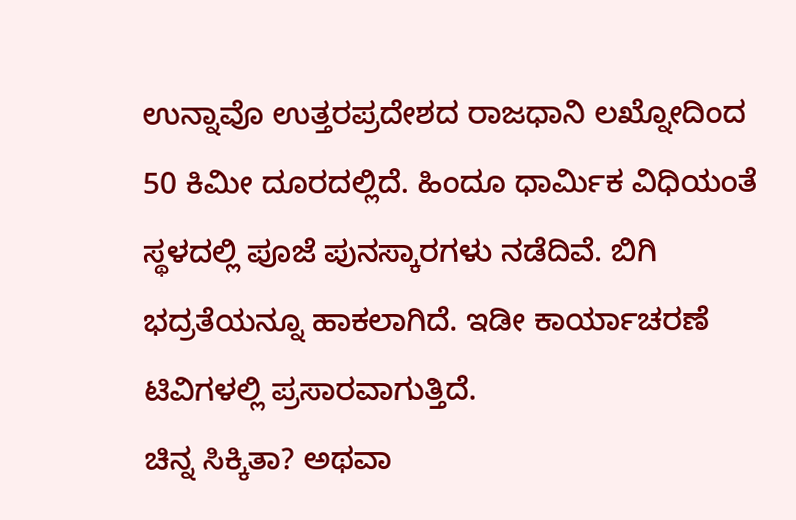ಉನ್ನಾವೊ ಉತ್ತರಪ್ರದೇಶದ ರಾಜಧಾನಿ ಲಖ್ನೋದಿಂದ 50 ಕಿಮೀ ದೂರದಲ್ಲಿದೆ. ಹಿಂದೂ ಧಾರ್ಮಿಕ ವಿಧಿಯಂತೆ ಸ್ಥಳದಲ್ಲಿ ಪೂಜೆ ಪುನಸ್ಕಾರಗಳು ನಡೆದಿವೆ. ಬಿಗಿ ಭದ್ರತೆಯನ್ನೂ ಹಾಕಲಾಗಿದೆ. ಇಡೀ ಕಾರ್ಯಾಚರಣೆ ಟಿವಿಗಳಲ್ಲಿ ಪ್ರಸಾರವಾಗುತ್ತಿದೆ.
ಚಿನ್ನ ಸಿಕ್ಕಿತಾ? ಅಥವಾ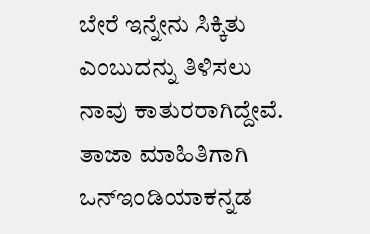ಬೇರೆ ಇನ್ನೇನು ಸಿಕ್ಕಿತು ಎಂಬುದನ್ನು ತಿಳಿಸಲು ನಾವು ಕಾತುರರಾಗಿದ್ದೇವೆ. ತಾಜಾ ಮಾಹಿತಿಗಾಗಿ ಒನ್ಇಂಡಿಯಾಕನ್ನಡ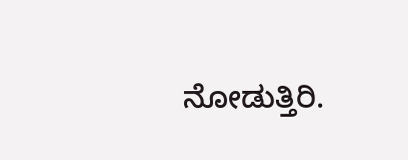ನೋಡುತ್ತಿರಿ.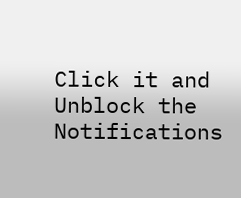Click it and Unblock the Notifications